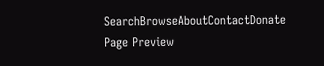SearchBrowseAboutContactDonate
Page Preview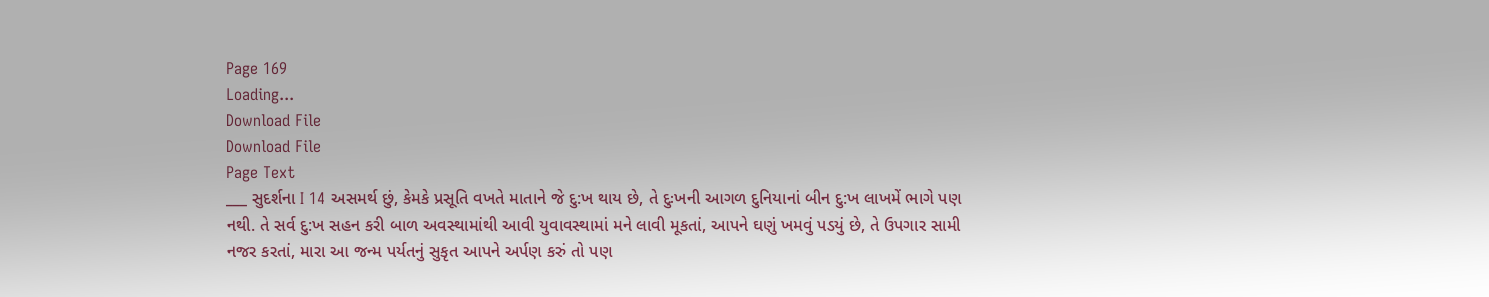Page 169
Loading...
Download File
Download File
Page Text
___ સુદર્શના I 14 અસમર્થ છું, કેમકે પ્રસૂતિ વખતે માતાને જે દુ:ખ થાય છે, તે દુઃખની આગળ દુનિયાનાં બીન દુ:ખ લાખમેં ભાગે પણ નથી. તે સર્વ દુ:ખ સહન કરી બાળ અવસ્થામાંથી આવી યુવાવસ્થામાં મને લાવી મૂકતાં, આપને ઘણું ખમવું પડયું છે, તે ઉપગાર સામી નજર કરતાં, મારા આ જન્મ પર્યતનું સુકૃત આપને અર્પણ કરું તો પણ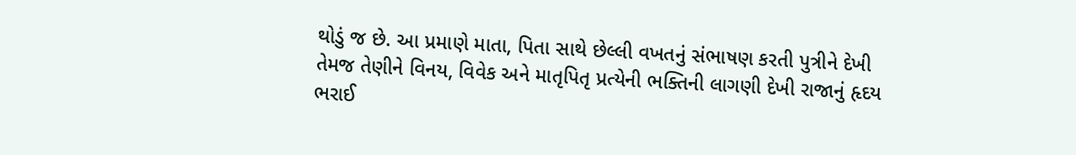થોડું જ છે. આ પ્રમાણે માતા, પિતા સાથે છેલ્લી વખતનું સંભાષણ કરતી પુત્રીને દેખી તેમજ તેણીને વિનય, વિવેક અને માતૃપિતૃ પ્રત્યેની ભક્તિની લાગણી દેખી રાજાનું હૃદય ભરાઈ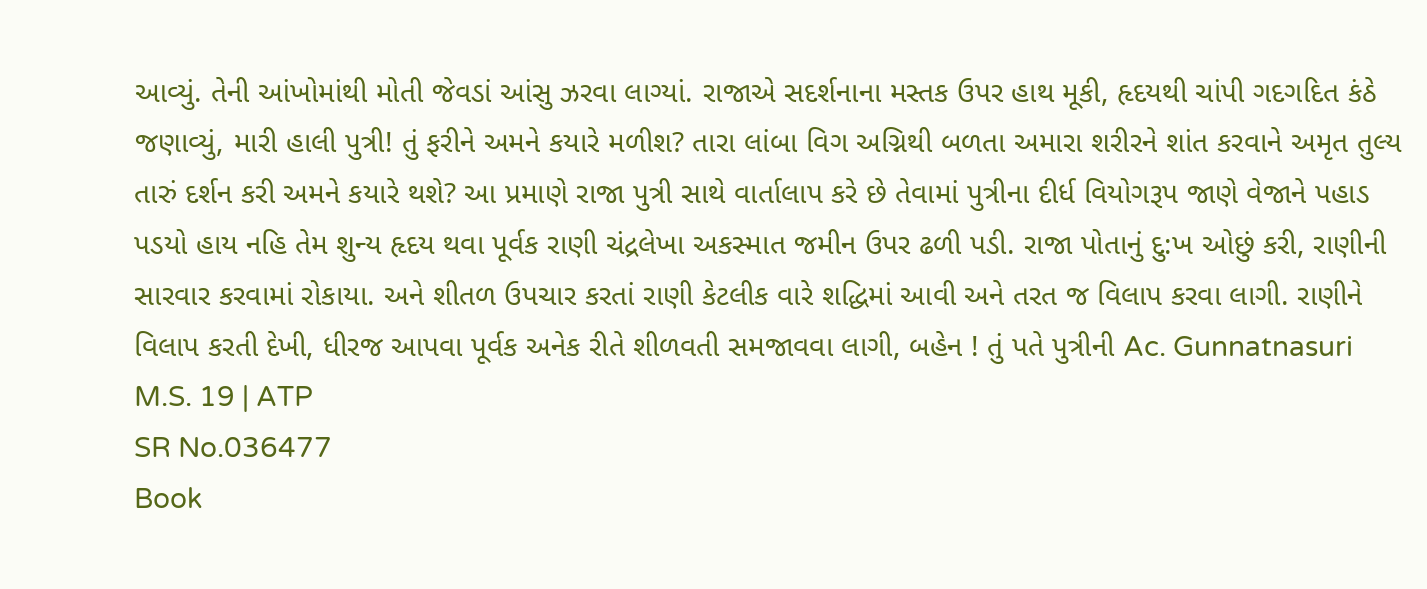આવ્યું. તેની આંખોમાંથી મોતી જેવડાં આંસુ ઝરવા લાગ્યાં. રાજાએ સદર્શનાના મસ્તક ઉપર હાથ મૂકી, હૃદયથી ચાંપી ગદગદિત કંઠે જણાવ્યું, મારી હાલી પુત્રી! તું ફરીને અમને કયારે મળીશ? તારા લાંબા વિગ અગ્નિથી બળતા અમારા શરીરને શાંત કરવાને અમૃત તુલ્ય તારું દર્શન કરી અમને કયારે થશે? આ પ્રમાણે રાજા પુત્રી સાથે વાર્તાલાપ કરે છે તેવામાં પુત્રીના દીર્ધ વિયોગરૂપ જાણે વેજાને પહાડ પડયો હાય નહિ તેમ શુન્ય હૃદય થવા પૂર્વક રાણી ચંદ્રલેખા અકસ્માત જમીન ઉપર ઢળી પડી. રાજા પોતાનું દુ:ખ ઓછું કરી, રાણીની સારવાર કરવામાં રોકાયા. અને શીતળ ઉપચાર કરતાં રાણી કેટલીક વારે શદ્ધિમાં આવી અને તરત જ વિલાપ કરવા લાગી. રાણીને વિલાપ કરતી દેખી, ધીરજ આપવા પૂર્વક અનેક રીતે શીળવતી સમજાવવા લાગી, બહેન ! તું પતે પુત્રીની Ac. Gunnatnasuri M.S. 19 | ATP
SR No.036477
Book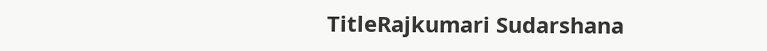TitleRajkumari Sudarshana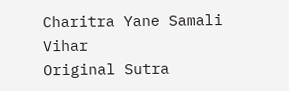Charitra Yane Samali Vihar
Original Sutra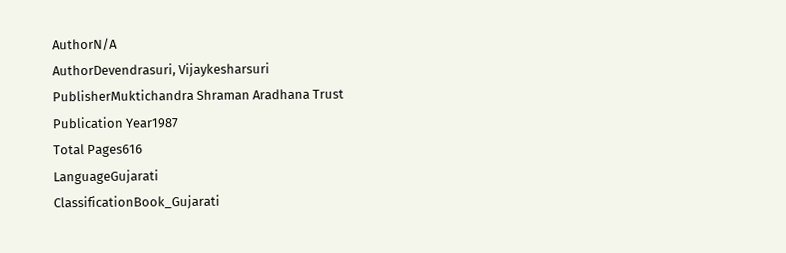AuthorN/A
AuthorDevendrasuri, Vijaykesharsuri
PublisherMuktichandra Shraman Aradhana Trust
Publication Year1987
Total Pages616
LanguageGujarati
ClassificationBook_Gujarati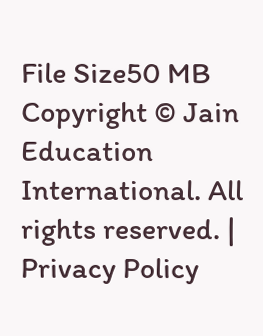File Size50 MB
Copyright © Jain Education International. All rights reserved. | Privacy Policy